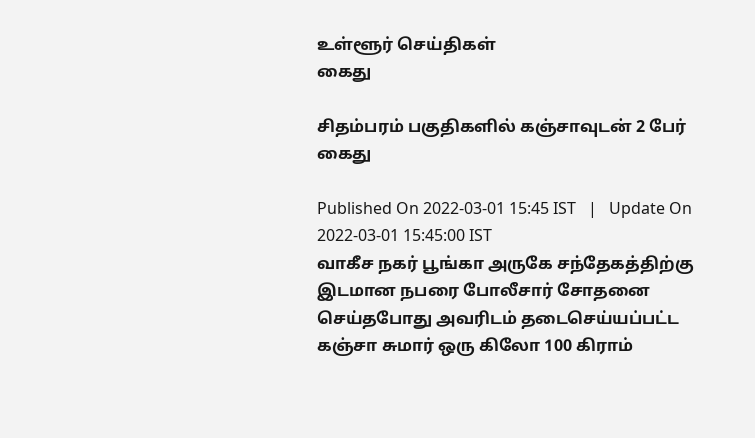உள்ளூர் செய்திகள்
கைது

சிதம்பரம் பகுதிகளில் கஞ்சாவுடன் 2 பேர் கைது

Published On 2022-03-01 15:45 IST   |   Update On 2022-03-01 15:45:00 IST
வாகீச நகர் பூங்கா அருகே சந்தேகத்திற்கு இடமான நபரை போலீசார் சோதனை செய்தபோது அவரிடம் தடைசெய்யப்பட்ட கஞ்சா சுமார் ஒரு கிலோ 100 கிராம்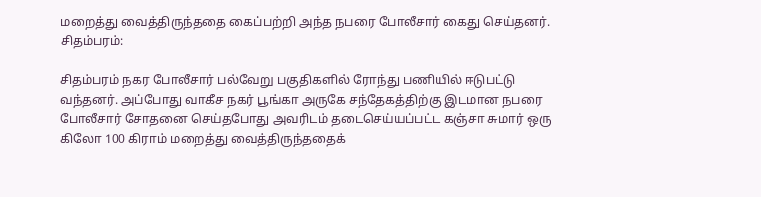மறைத்து வைத்திருந்ததை கைப்பற்றி அந்த நபரை போலீசார் கைது செய்தனர்.
சிதம்பரம்:

சிதம்பரம் நகர போலீசார் பல்வேறு பகுதிகளில் ரோந்து பணியில் ஈடுபட்டு வந்தனர். அப்போது வாகீச நகர் பூங்கா அருகே சந்தேகத்திற்கு இடமான நபரை போலீசார் சோதனை செய்தபோது அவரிடம் தடைசெய்யப்பட்ட கஞ்சா சுமார் ஒரு கிலோ 100 கிராம் மறைத்து வைத்திருந்ததைக்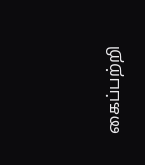கைப்பற்றி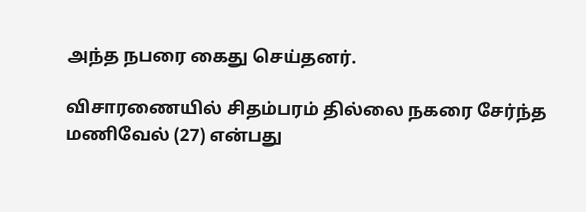அந்த நபரை கைது செய்தனர்.

விசாரணையில் சிதம்பரம் தில்லை நகரை சேர்ந்த மணிவேல் (27) என்பது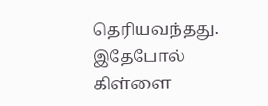தெரியவந்தது. இதேபோல் கிள்ளை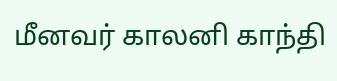மீனவர் காலனி காந்தி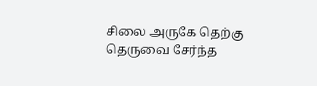சிலை அருகே தெற்கு தெருவை சேர்ந்த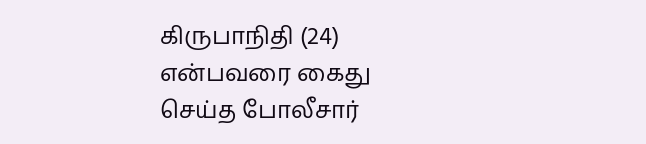கிருபாநிதி (24) என்பவரை கைது செய்த போலீசார்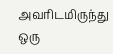அவரிடமிருந்து ஒரு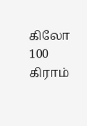கிலோ 100 கிராம்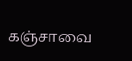கஞ்சாவை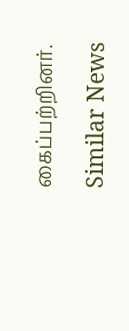கைப்பற்றினர்.

Similar News